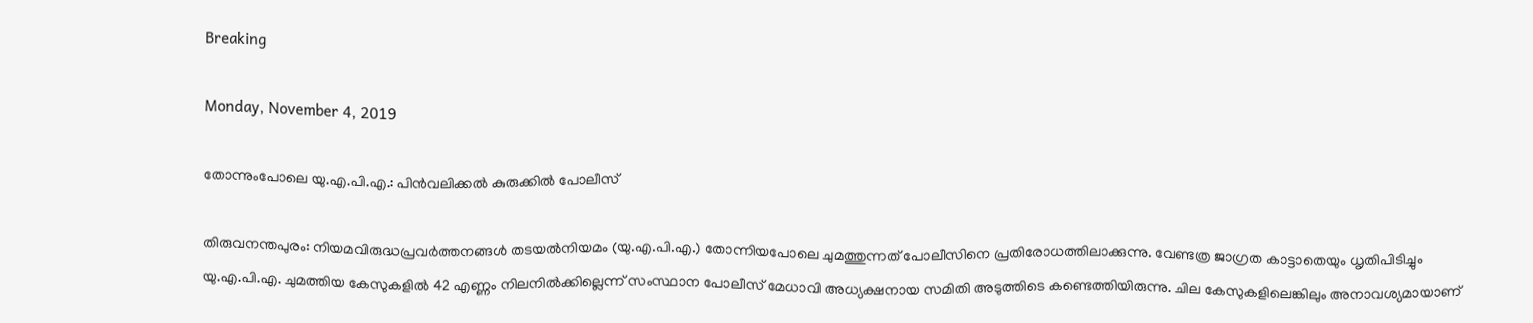Breaking

Monday, November 4, 2019

തോന്നുംപോലെ യു.എ.പി.എ.: പിൻവലിക്കൽ കുരുക്കിൽ പോലീസ്

തിരുവനന്തപുരം: നിയമവിരുദ്ധപ്രവർത്തനങ്ങൾ തടയൽനിയമം (യു.എ.പി.എ.) തോന്നിയപോലെ ചുമത്തുന്നത് പോലീസിനെ പ്രതിരോധത്തിലാക്കുന്നു. വേണ്ടത്ര ജാഗ്രത കാട്ടാതെയും ധൃതിപിടിച്ചും യു.എ.പി.എ. ചുമത്തിയ കേസുകളിൽ 42 എണ്ണം നിലനിൽക്കില്ലെന്ന് സംസ്ഥാന പോലീസ് മേധാവി അധ്യക്ഷനായ സമിതി അടുത്തിടെ കണ്ടെത്തിയിരുന്നു. ചില കേസുകളിലെങ്കിലും അനാവശ്യമായാണ്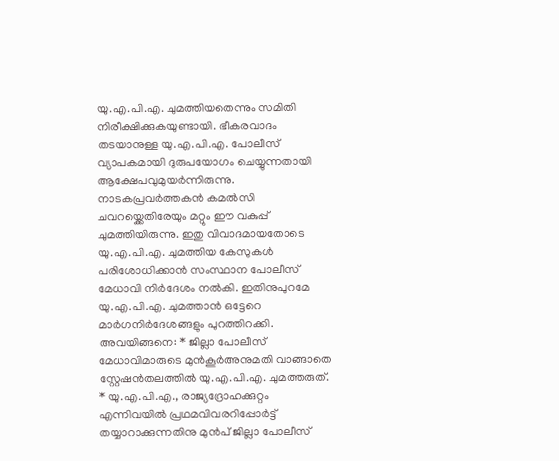യു.എ.പി.എ. ചുമത്തിയതെന്നും സമിതി നിരീക്ഷിക്കുകയുണ്ടായി. ഭീകരവാദം തടയാനുള്ള യു.എ.പി.എ. പോലീസ് വ്യാപകമായി ദുരുപയോഗം ചെയ്യുന്നതായി ആക്ഷേപവുമുയർന്നിരുന്നു. നാടകപ്രവർത്തകൻ കമൽസി ചവറയ്ക്കെതിരേയും മറ്റും ഈ വകുപ്പ് ചുമത്തിയിരുന്നു. ഇതു വിവാദമായതോടെ യു.എ.പി.എ. ചുമത്തിയ കേസുകൾ പരിശോധിക്കാൻ സംസ്ഥാന പോലീസ് മേധാവി നിർദേശം നൽകി. ഇതിനുപുറമേ യു.എ.പി.എ. ചുമത്താൻ ഒട്ടേറെ മാർഗനിർദേശങ്ങളും പുറത്തിറക്കി. അവയിങ്ങനെ: * ജില്ലാ പോലീസ് മേധാവിമാരുടെ മുൻകൂർഅനുമതി വാങ്ങാതെ സ്റ്റേഷൻതലത്തിൽ യു.എ.പി.എ. ചുമത്തരുത്. * യു.എ.പി.എ., രാജ്യദ്രോഹക്കുറ്റം എന്നിവയിൽ പ്രഥമവിവരറിപ്പോർട്ട് തയ്യാറാക്കുന്നതിനു മുൻപ് ജില്ലാ പോലീസ്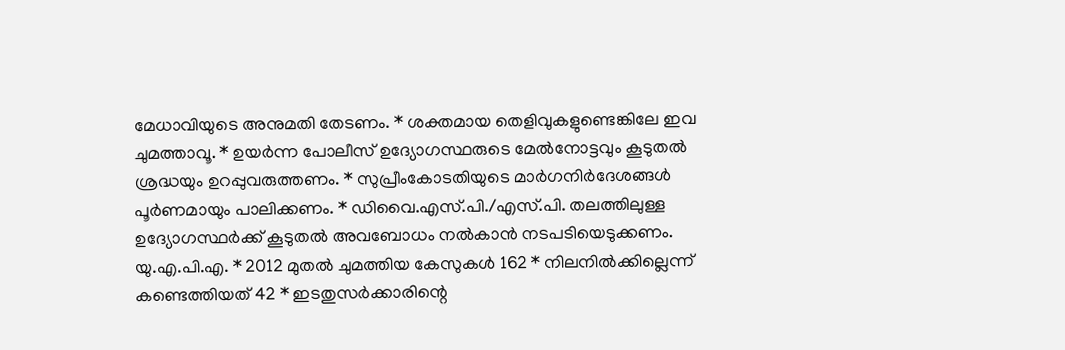മേധാവിയുടെ അനുമതി തേടണം. * ശക്തമായ തെളിവുകളുണ്ടെങ്കിലേ ഇവ ചുമത്താവൂ. * ഉയർന്ന പോലീസ് ഉദ്യോഗസ്ഥരുടെ മേൽനോട്ടവും കൂടുതൽ ശ്രദ്ധയും ഉറപ്പുവരുത്തണം. * സുപ്രീംകോടതിയുടെ മാർഗനിർദേശങ്ങൾ പൂർണമായും പാലിക്കണം. * ഡിവൈ.എസ്.പി./എസ്.പി. തലത്തിലുള്ള ഉദ്യോഗസ്ഥർക്ക് കൂടുതൽ അവബോധം നൽകാൻ നടപടിയെടുക്കണം. യു.എ.പി.എ. * 2012 മുതൽ ചുമത്തിയ കേസുകൾ 162 * നിലനിൽക്കില്ലെന്ന് കണ്ടെത്തിയത് 42 * ഇടതുസർക്കാരിന്റെ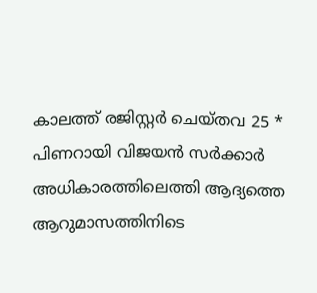കാലത്ത് രജിസ്റ്റർ ചെയ്തവ 25 * പിണറായി വിജയൻ സർക്കാർ അധികാരത്തിലെത്തി ആദ്യത്തെ ആറുമാസത്തിനിടെ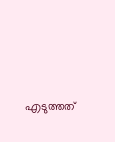എടുത്തത്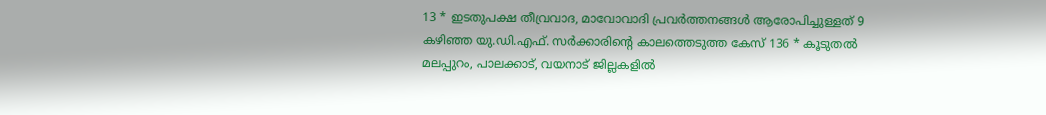13 * ഇടതുപക്ഷ തീവ്രവാദ, മാവോവാദി പ്രവർത്തനങ്ങൾ ആരോപിച്ചുള്ളത് 9 കഴിഞ്ഞ യു.ഡി.എഫ്. സർക്കാരിന്റെ കാലത്തെടുത്ത കേസ് 136 * കൂടുതൽ മലപ്പുറം, പാലക്കാട്, വയനാട് ജില്ലകളിൽ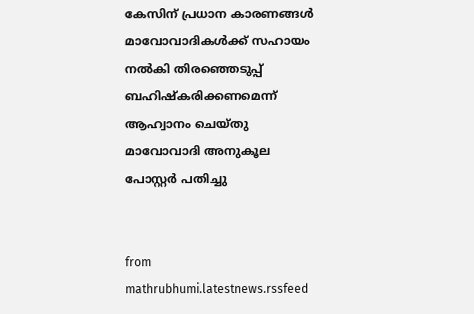കേസിന് പ്രധാന കാരണങ്ങൾ മാവോവാദികൾക്ക് സഹായം നൽകി തിരഞ്ഞെടുപ്പ് ബഹിഷ്കരിക്കണമെന്ന് ആഹ്വാനം ചെയ്തു മാവോവാദി അനുകൂല പോസ്റ്റർ പതിച്ചു


from mathrubhumi.latestnews.rssfeed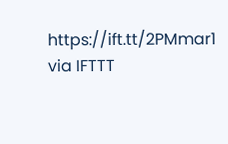https://ift.tt/2PMmar1
via IFTTT